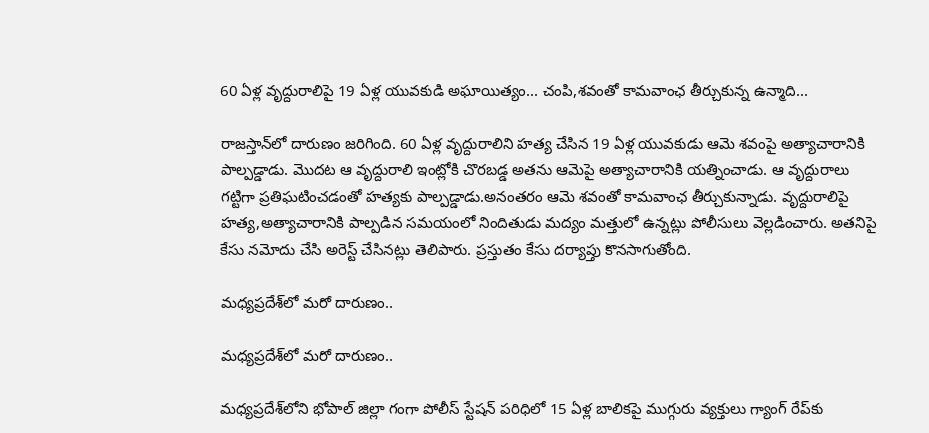60 ఏళ్ల వృద్దురాలిపై 19 ఏళ్ల యువకుడి అఘాయిత్యం... చంపి,శవంతో కామవాంఛ తీర్చుకున్న ఉన్మాది...

రాజస్తాన్‌లో దారుణం జరిగింది. 60 ఏళ్ల వృద్దురాలిని హత్య చేసిన 19 ఏళ్ల యువకుడు ఆమె శవంపై అత్యాచారానికి పాల్పడ్డాడు. మొదట ఆ వృద్దురాలి ఇంట్లోకి చొరబడ్డ అతను ఆమెపై అత్యాచారానికి యత్నించాడు. ఆ వృద్దురాలు గట్టిగా ప్రతిఘటించడంతో హత్యకు పాల్పడ్డాడు.అనంతరం ఆమె శవంతో కామవాంఛ తీర్చుకున్నాడు. వృద్దురాలిపై హత్య,అత్యాచారానికి పాల్పడిన సమయంలో నిందితుడు మద్యం మత్తులో ఉన్నట్లు పోలీసులు వెల్లడించారు. అతనిపై కేసు నమోదు చేసి అరెస్ట్ చేసినట్లు తెలిపారు. ప్రస్తుతం కేసు దర్యాప్తు కొనసాగుతోంది.

మధ్యప్రదేశ్‌లో మరో దారుణం..

మధ్యప్రదేశ్‌లో మరో దారుణం..

మధ్యప్రదేశ్‌లోని భోపాల్ జిల్లా గంగా పోలీస్ స్టేషన్ పరిధిలో 15 ఏళ్ల బాలికపై ముగ్గురు వ్యక్తులు గ్యాంగ్ రేప్‌కు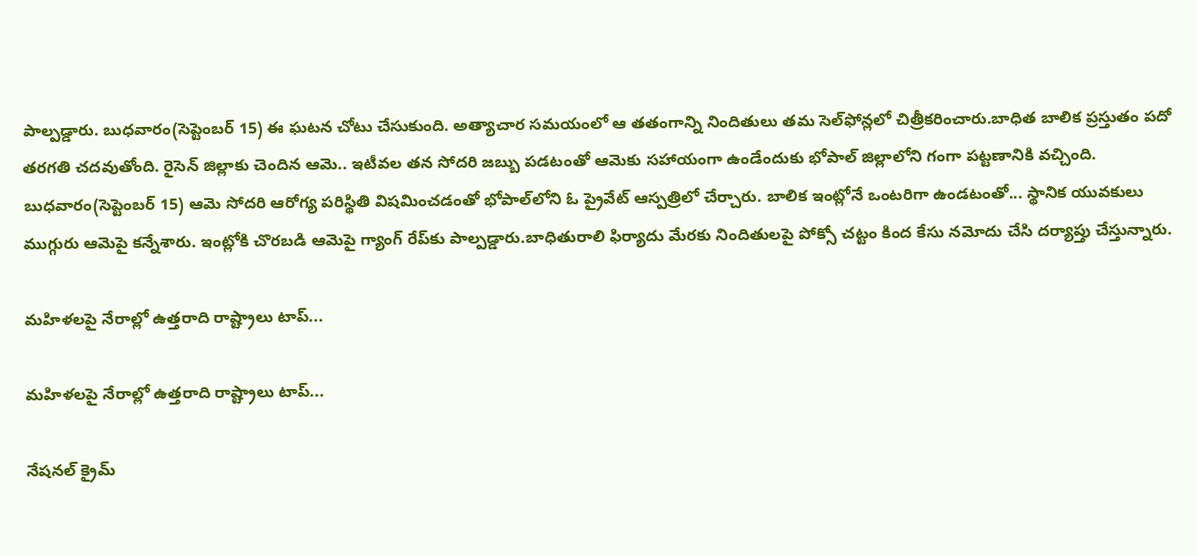పాల్పడ్డారు. బుధవారం(సెప్టెంబర్ 15) ఈ ఘటన చోటు చేసుకుంది. అత్యాచార సమయంలో ఆ తతంగాన్ని నిందితులు తమ సెల్‌ఫోన్లలో చిత్రీకరించారు.బాధిత బాలిక ప్రస్తుతం పదో తరగతి చదవుతోంది. రైసెన్ జిల్లాకు చెందిన ఆమె.. ఇటీవల తన సోదరి జబ్బు పడటంతో ఆమెకు సహాయంగా ఉండేందుకు భోపాల్ జిల్లాలోని గంగా పట్టణానికి వచ్చింది. బుధవారం(సెప్టెంబర్ 15) ఆమె సోదరి ఆరోగ్య పరిస్థితి విషమించడంతో భోపాల్‌లోని ఓ ప్రైవేట్ ఆస్పత్రిలో చేర్చారు. బాలిక ఇంట్లోనే ఒంటరిగా ఉండటంతో... స్థానిక యువకులు ముగ్గురు ఆమెపై కన్నేశారు. ఇంట్లోకి చొరబడి ఆమెపై గ్యాంగ్ రేప్‌కు పాల్పడ్డారు.బాధితురాలి ఫిర్యాదు మేరకు నిందితులపై పోక్సో చట్టం కింద కేసు నమోదు చేసి దర్యాప్తు చేస్తున్నారు.

మహిళలపై నేరాల్లో ఉత్తరాది రాష్ట్రాలు టాప్...

మహిళలపై నేరాల్లో ఉత్తరాది రాష్ట్రాలు టాప్...

నేషనల్ క్రైమ్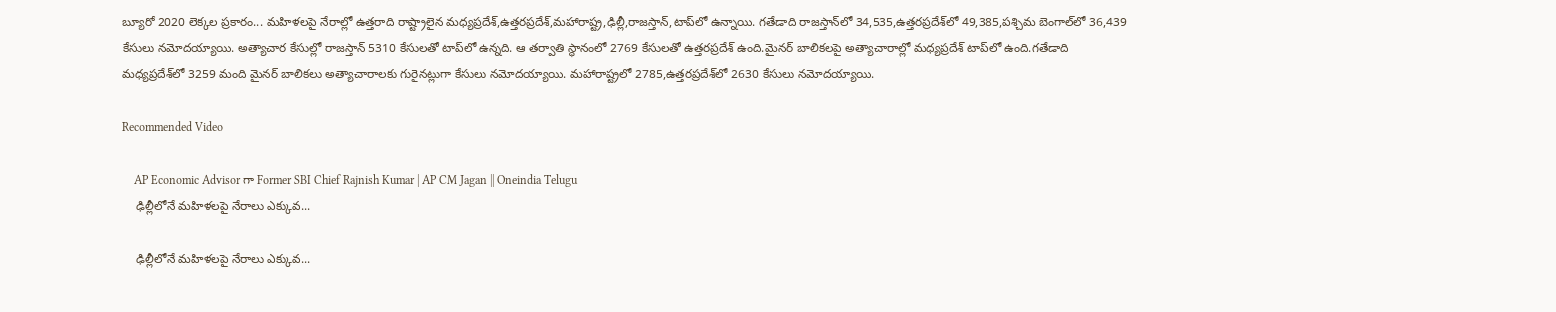బ్యూరో 2020 లెక్కల ప్రకారం... మహిళలపై నేరాల్లో ఉత్తరాది రాష్ట్రాలైన మధ్యప్రదేశ్,ఉత్తరప్రదేశ్,మహారాష్ట్ర,ఢిల్లీ,రాజస్తాన్,టాప్‌లో ఉన్నాయి. గతేడాది రాజస్తాన్‌లో 34,535,ఉత్తరప్రదేశ్‌లో 49,385,పశ్చిమ బెంగాల్‌లో 36,439 కేసులు నమోదయ్యాయి. అత్యాచార కేసుల్లో రాజస్తాన్ 5310 కేసులతో టాప్‌లో ఉన్నది. ఆ తర్వాతి స్థానంలో 2769 కేసులతో ఉత్తరప్రదేశ్ ఉంది.మైనర్ బాలికలపై అత్యాచారాల్లో మధ్యప్రదేశ్‌ టాప్‌లో ఉంది.గతేడాది మధ్యప్రదేశ్‌లో 3259 మంది మైనర్ బాలికలు అత్యాచారాలకు గురైనట్లుగా కేసులు నమోదయ్యాయి. మహారాష్ట్రలో 2785,ఉత్తరప్రదేశ్‌లో 2630 కేసులు నమోదయ్యాయి.

Recommended Video

    AP Economic Advisor గా Former SBI Chief Rajnish Kumar | AP CM Jagan || Oneindia Telugu
    ఢిల్లీలోనే మహిళలపై నేరాలు ఎక్కువ...

    ఢిల్లీలోనే మహిళలపై నేరాలు ఎక్కువ...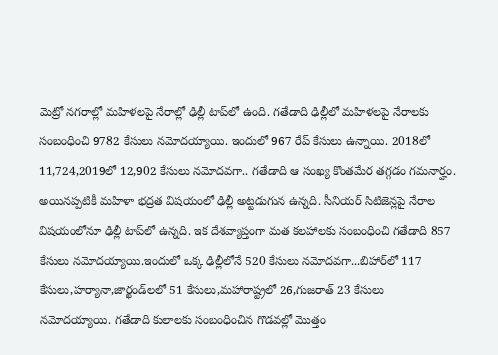మెట్రో నగరాల్లో మహిళలపై నేరాల్లో ఢిల్లీ టాప్‌లో ఉంది. గతేడాది ఢిల్లీలో మహిళలపై నేరాలకు సంబంధించి 9782 కేసులు నమోదయ్యాయి. ఇందులో 967 రేప్ కేసులు ఉన్నాయి. 2018లో 11,724,2019లో 12,902 కేసులు నమోదవగా.. గతేడాది ఆ సంఖ్య కొంతమేర తగ్గడం గమనార్హం. అయినప్పటికీ మహిళా భద్రత విషయంలో ఢిల్లీ అట్టడుగున ఉన్నది. సీనియర్ సిటిజెన్లపై నేరాల విషయంలోనూ ఢిల్లీ టాప్‌లో ఉన్నది. ఇక దేశవ్యాప్తంగా మత కలహాలకు సంబంధించి గతేడాది 857 కేసులు నమోదయ్యాయి.ఇందులో ఒక్క ఢిల్లీలోనే 520 కేసులు నమోదవగా...బిహార్‌లో 117 కేసులు,హర్యానా,జార్ఖండ్‌లలో 51 కేసులు,మహారాష్ట్రలో 26,గుజరాత్ 23 కేసులు నమోదయ్యాయి. గతేడాది కులాలకు సంబంధించిన గొడవల్లో మొత్తం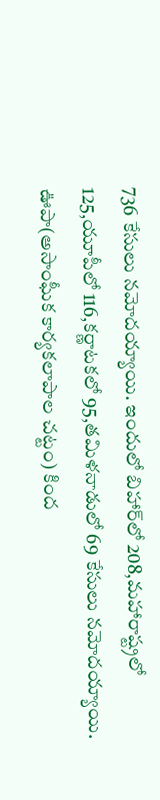736 కేసులు నమోదయ్యాయి. ఇందులో బిహార్‌లో 208,మహారాష్ట్రలో 125,యూపీలో 116,కర్ణాటకలో 95,తమిళనాడులో 69 కేసులు నమోదయ్యాయి. ఊపా(అసాంఘీక కార్యకలాపాల చట్టం) కింద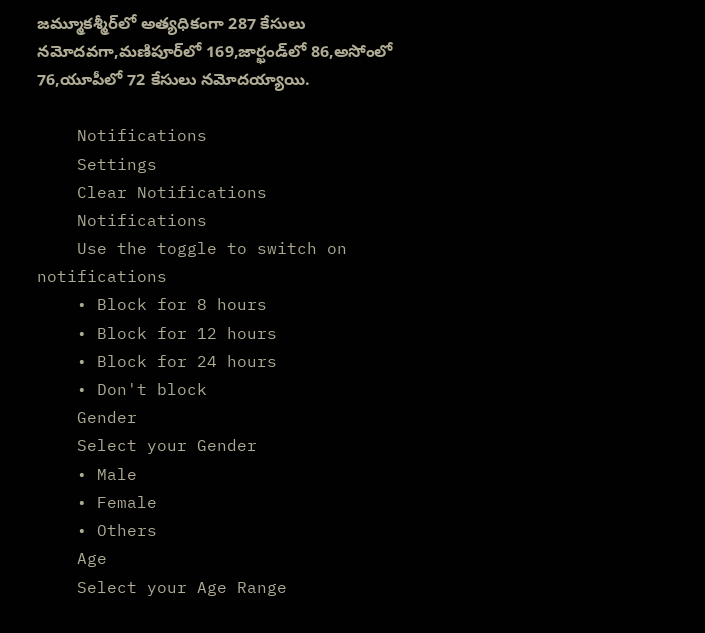జమ్మూకశ్మీర్‌లో అత్యధికంగా 287 కేసులు నమోదవగా,మణిపూర్‌లో 169,జార్ఖండ్‌లో 86,అసోంలో 76,యూపీలో 72 కేసులు నమోదయ్యాయి.

    Notifications
    Settings
    Clear Notifications
    Notifications
    Use the toggle to switch on notifications
    • Block for 8 hours
    • Block for 12 hours
    • Block for 24 hours
    • Don't block
    Gender
    Select your Gender
    • Male
    • Female
    • Others
    Age
    Select your Age Range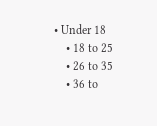• Under 18
    • 18 to 25
    • 26 to 35
    • 36 to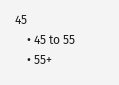45
    • 45 to 55
    • 55+